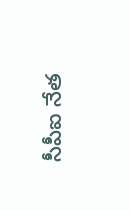సీపీఐ నేత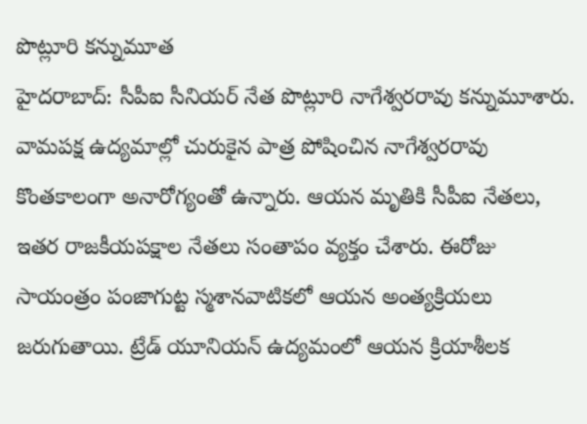పొట్లూరి కన్నుమూత
హైదరాబాద్: సీపీఐ సీనియర్ నేత పొట్లూరి నాగేశ్వరరావు కన్నుమూశారు. వామపక్ష ఉద్యమాల్లో చురుకైన పాత్ర పోషించిన నాగేశ్వరరావు కొంతకాలంగా అనారోగ్యంతో ఉన్నారు. ఆయన మృతికి సీపీఐ నేతలు, ఇతర రాజకీయపక్షాల నేతలు సంతాపం వ్యక్తం చేశారు. ఈరోజు సాయంత్రం పంజాగుట్ట స్మశానవాటికలో ఆయన అంత్యక్రియలు జరుగుతాయి. ట్రేడ్ యూనియన్ ఉద్యమంలో ఆయన క్రియాశీలక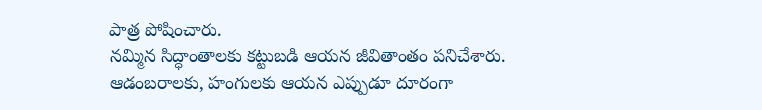పాత్ర పోషించారు.
నమ్మిన సిద్ధాంతాలకు కట్టుబడి ఆయన జీవితాంతం పనిచేశారు. ఆడంబరాలకు, హంగులకు ఆయన ఎప్పుడూ దూరంగా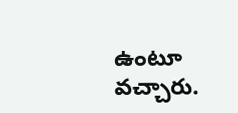ఉంటూ వచ్చారు.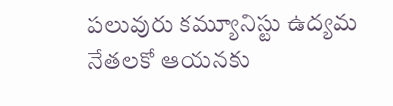పలువురు కమ్యూనిస్టు ఉద్యమ నేతలకో ఆయనకు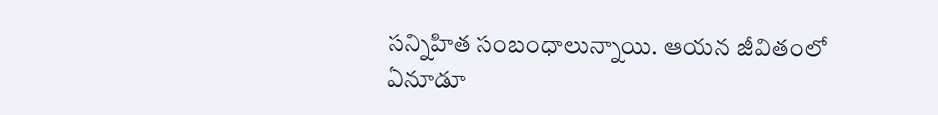సన్నిహిత సంబంధాలున్నాయి. ఆయన జీవితంలో ఏనూడూ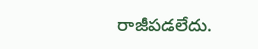రాజీపడలేదు.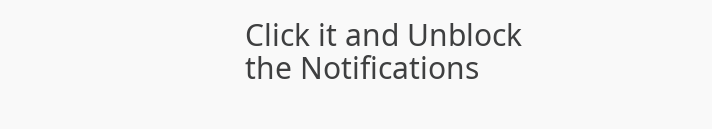Click it and Unblock the Notifications